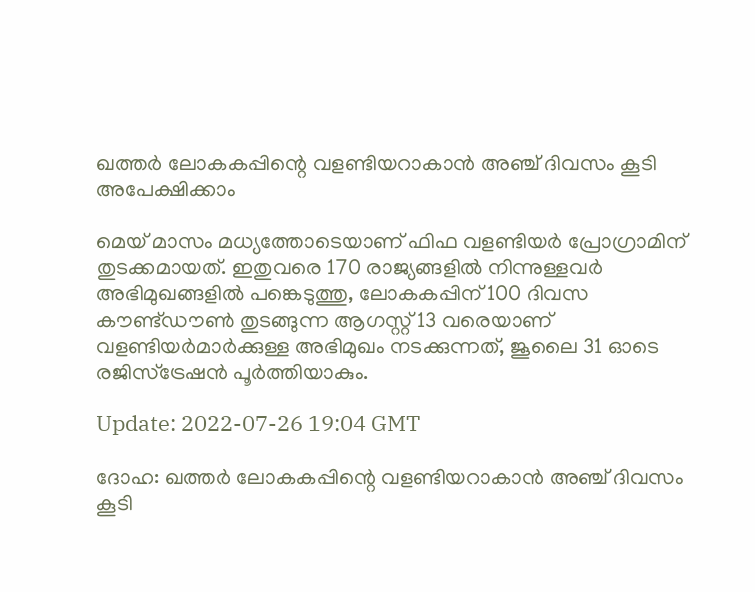ഖത്തർ ലോകകപ്പിന്റെ വളണ്ടിയറാകാൻ അഞ്ച് ദിവസം കൂടി അപേക്ഷിക്കാം

മെയ് മാസം മധ്യത്തോടെയാണ് ഫിഫ വളണ്ടിയർ പ്രോഗ്രാമിന് തുടക്കമായത്. ഇതുവരെ 170 രാജ്യങ്ങളിൽ നിന്നുള്ളവർ അഭിമുഖങ്ങളിൽ പങ്കെടുത്തു, ലോകകപ്പിന് 100 ദിവസ കൗണ്ട്ഡൗൺ തുടങ്ങുന്ന ആഗസ്റ്റ് 13 വരെയാണ് വളണ്ടിയർമാർക്കുള്ള അഭിമുഖം നടക്കുന്നത്, ജൂലൈ 31 ഓടെ രജിസ്‌ട്രേഷൻ പൂർത്തിയാകും.

Update: 2022-07-26 19:04 GMT

ദോഹ: ഖത്തർ ലോകകപ്പിന്റെ വളണ്ടിയറാകാൻ അഞ്ച് ദിവസം കൂടി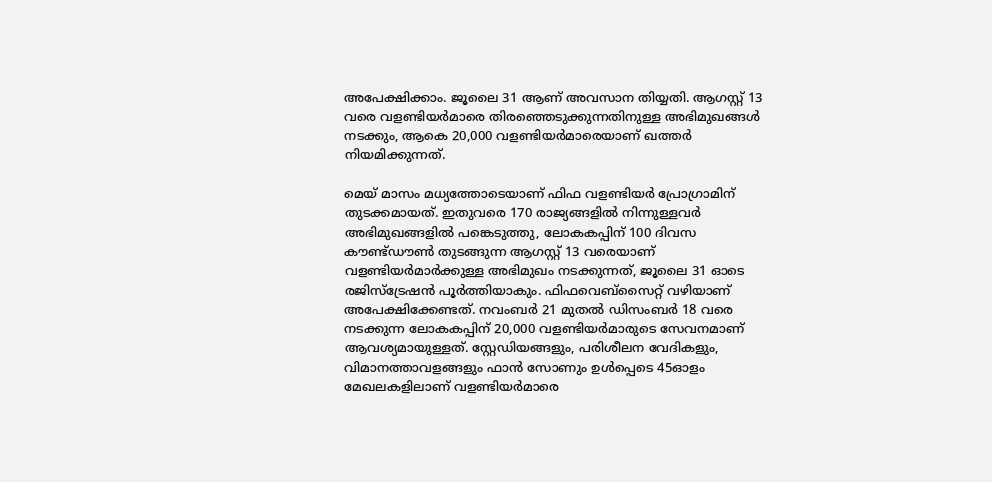അപേക്ഷിക്കാം. ജൂലൈ 31 ആണ് അവസാന തിയ്യതി. ആഗസ്റ്റ് 13 വരെ വളണ്ടിയർമാരെ തിരഞ്ഞെടുക്കുന്നതിനുള്ള അഭിമുഖങ്ങൾ നടക്കും, ആകെ 20,000 വളണ്ടിയർമാരെയാണ് ഖത്തർ നിയമിക്കുന്നത്.

മെയ് മാസം മധ്യത്തോടെയാണ് ഫിഫ വളണ്ടിയർ പ്രോഗ്രാമിന് തുടക്കമായത്. ഇതുവരെ 170 രാജ്യങ്ങളിൽ നിന്നുള്ളവർ അഭിമുഖങ്ങളിൽ പങ്കെടുത്തു, ലോകകപ്പിന് 100 ദിവസ കൗണ്ട്ഡൗൺ തുടങ്ങുന്ന ആഗസ്റ്റ് 13 വരെയാണ് വളണ്ടിയർമാർക്കുള്ള അഭിമുഖം നടക്കുന്നത്, ജൂലൈ 31 ഓടെ രജിസ്‌ട്രേഷൻ പൂർത്തിയാകും. ഫിഫവെബ്‌സൈറ്റ് വഴിയാണ് അപേക്ഷിക്കേണ്ടത്. നവംബർ 21 മുതൽ ഡിസംബർ 18 വരെ നടക്കുന്ന ലോകകപ്പിന് 20,000 വളണ്ടിയർമാരുടെ സേവനമാണ് ആവശ്യമായുള്ളത്. സ്റ്റേഡിയങ്ങളും, പരിശീലന വേദികളും, വിമാനത്താവളങ്ങളും ഫാൻ സോണും ഉൾപ്പെടെ 45ഓളം മേഖലകളിലാണ് വളണ്ടിയർമാരെ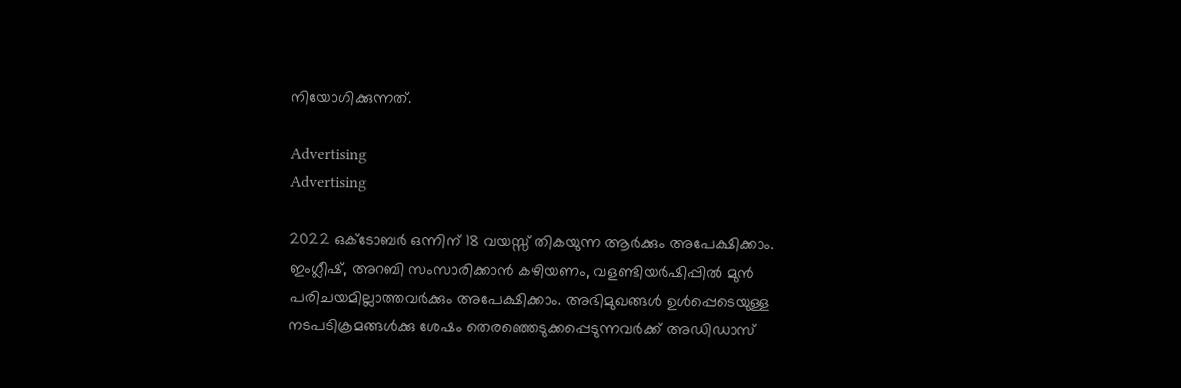നിയോഗിക്കുന്നത്.

Advertising
Advertising

2022 ഒക്ടോബർ ഒന്നിന് 18 വയസ്സ് തികയുന്ന ആർക്കും അപേക്ഷിക്കാം. ഇംഗ്ലീഷ്, അറബി സംസാരിക്കാൻ കഴിയണം, വളണ്ടിയർഷിപ്പിൽ മുൻ പരിചയമില്ലാത്തവർക്കും അപേക്ഷിക്കാം. അഭിമുഖങ്ങൾ ഉൾപ്പെടെയുള്ള നടപടിക്രമങ്ങൾക്കു ശേഷം തെരഞ്ഞെടുക്കപ്പെടുന്നവർക്ക് അഡിഡാസ്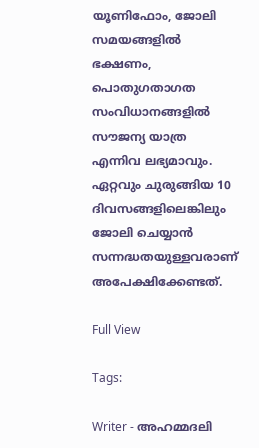യൂണിഫോം, ജോലി സമയങ്ങളിൽ ഭക്ഷണം, പൊതുഗതാഗത സംവിധാനങ്ങളിൽ സൗജന്യ യാത്ര എന്നിവ ലഭ്യമാവും. ഏറ്റവും ചുരുങ്ങിയ 10 ദിവസങ്ങളിലെങ്കിലും ജോലി ചെയ്യാൻ സന്നദ്ധതയുള്ളവരാണ് അപേക്ഷിക്കേണ്ടത്.

Full View

Tags:

Writer - അഹമ്മദലി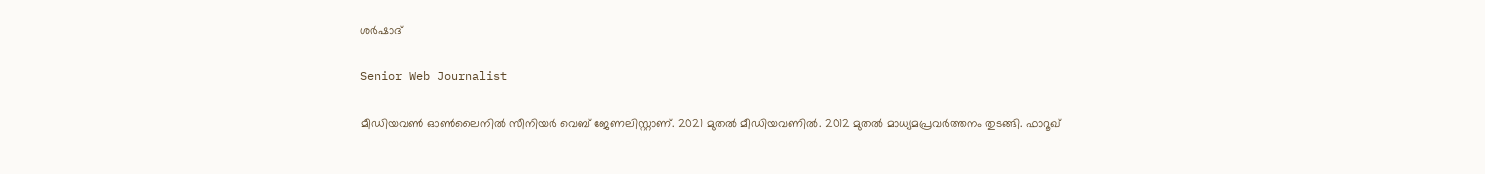ശര്‍ഷാദ്

Senior Web Journalist

മീഡിയവൺ ഓൺലൈനിൽ സീനിയർ വെബ് ജേണലിസ്റ്റാണ്. 2021 മുതൽ മീഡിയവണിൽ. 2012 മുതൽ മാധ്യമപ്രവർത്തനം തുടങ്ങി. ഫാറൂഖ്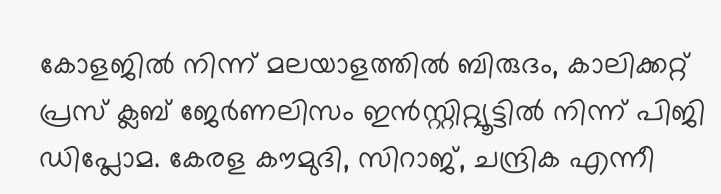കോളജിൽ നിന്ന് മലയാളത്തിൽ ബിരുദം, കാലിക്കറ്റ് പ്രസ് ക്ലബ് ജേർണലിസം ഇൻസ്റ്റിറ്റ്യൂട്ടിൽ നിന്ന് പിജി ഡിപ്ലോമ. കേരള കൗമുദി, സിറാജ്, ചന്ദ്രിക എന്നീ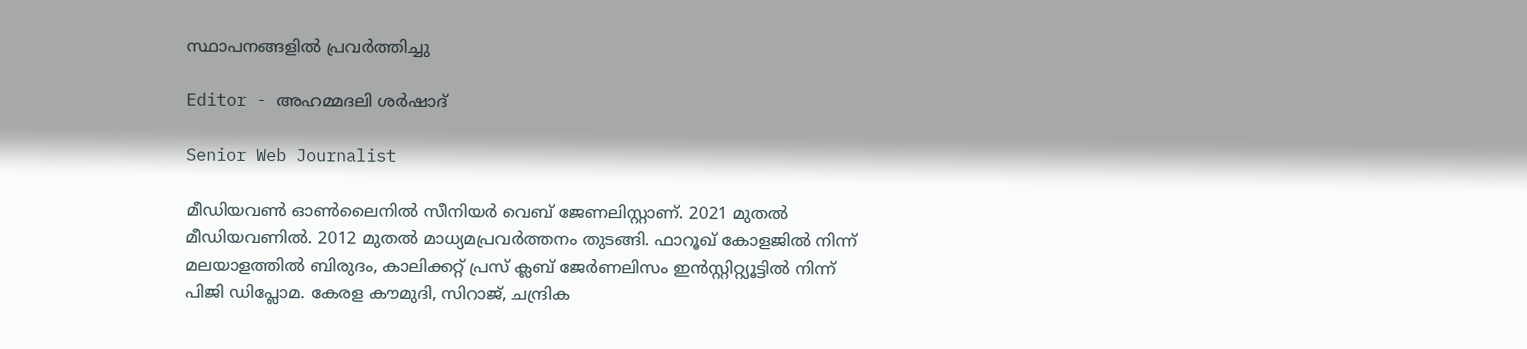സ്ഥാപനങ്ങളിൽ പ്രവർത്തിച്ചു

Editor - അഹമ്മദലി ശര്‍ഷാദ്

Senior Web Journalist

മീഡിയവൺ ഓൺലൈനിൽ സീനിയർ വെബ് ജേണലിസ്റ്റാണ്. 2021 മുതൽ മീഡിയവണിൽ. 2012 മുതൽ മാധ്യമപ്രവർത്തനം തുടങ്ങി. ഫാറൂഖ് കോളജിൽ നിന്ന് മലയാളത്തിൽ ബിരുദം, കാലിക്കറ്റ് പ്രസ് ക്ലബ് ജേർണലിസം ഇൻസ്റ്റിറ്റ്യൂട്ടിൽ നിന്ന് പിജി ഡിപ്ലോമ. കേരള കൗമുദി, സിറാജ്, ചന്ദ്രിക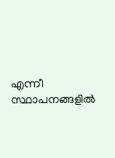എന്നീ സ്ഥാപനങ്ങളിൽ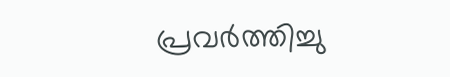പ്രവർത്തിച്ചു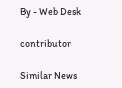By - Web Desk

contributor

Similar News